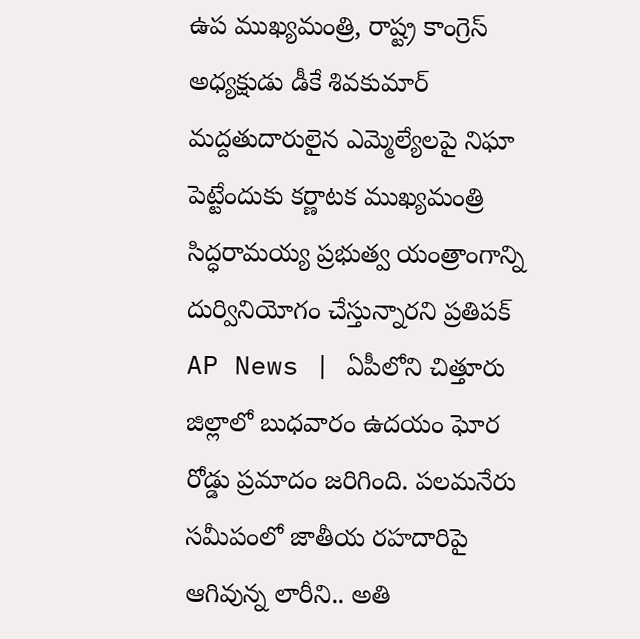ఉప ముఖ్యమంత్రి, రాష్ట్ర కాంగ్రెస్ అధ్యక్షుడు డీకే శివకుమార్ మద్దతుదారులైన ఎమ్మెల్యేలపై నిఘా పెట్టేందుకు కర్ణాటక ముఖ్యమంత్రి సిద్ధరామయ్య ప్రభుత్వ యంత్రాంగాన్ని దుర్వినియోగం చేస్తున్నారని ప్రతిపక్
AP News | ఏపీలోని చిత్తూరు జిల్లాలో బుధవారం ఉదయం ఘోర రోడ్డు ప్రమాదం జరిగింది. పలమనేరు సమీపంలో జాతీయ రహదారిపై ఆగివున్న లారీని.. అతి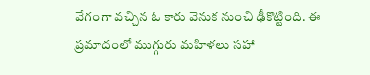వేగంగా వచ్చిన ఓ కారు వెనుక నుంచి ఢీకొట్టింది. ఈ ప్రమాదంలో ముగ్గురు మహిళలు సహా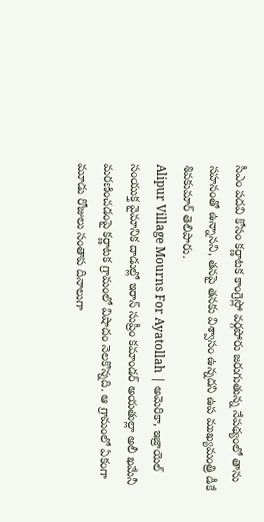సీఎం పదవి కోసం కర్ణాటక కాంగ్రెస్లో వర్గపోరు జరుగుతున్న నేపథ్యంలో తాను సహనంతో ఉన్నానని, తనపై తనకు విశ్వాసం ఉన్నదని ఉప ముఖ్యమంత్రి డీకే శివకుమార్ తెలిపారు.
Alipur Village Mourns For Ayatollah | అమెరికా, ఇజ్రాయెల్ సంయుక్త వైమానిక దాడుల్లో ఇరాన్ సుప్రీం కమాండర్ అయతుల్లా అలీ ఖమేనీ మరణించడంపై కర్ణాటక గ్రామంలో విషాదం నెలకొన్నది. ఆ గ్రామంలో ఏకంగా మూడు రోజులు సంతాప దినాలుగా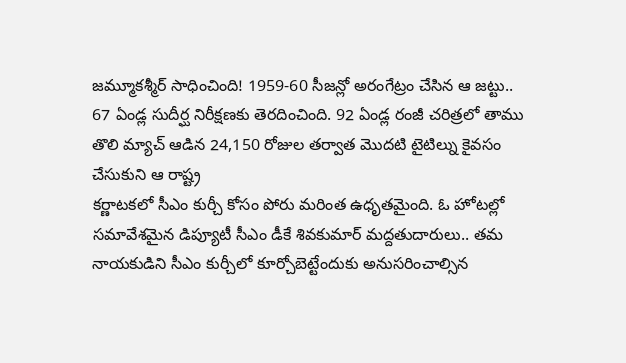జమ్మూకశ్మీర్ సాధించింది! 1959-60 సీజన్లో అరంగేట్రం చేసిన ఆ జట్టు.. 67 ఏండ్ల సుదీర్ఘ నిరీక్షణకు తెరదించింది. 92 ఏండ్ల రంజీ చరిత్రలో తాము తొలి మ్యాచ్ ఆడిన 24,150 రోజుల తర్వాత మొదటి టైటిల్ను కైవసం చేసుకుని ఆ రాష్ట్ర
కర్ణాటకలో సీఎం కుర్చీ కోసం పోరు మరింత ఉధృతమైంది. ఓ హోటల్లో సమావేశమైన డిప్యూటీ సీఎం డీకే శివకుమార్ మద్దతుదారులు.. తమ నాయకుడిని సీఎం కుర్చీలో కూర్చోబెట్టేందుకు అనుసరించాల్సిన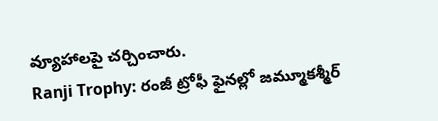వ్యూహాలపై చర్చించారు.
Ranji Trophy: రంజీ ట్రోఫీ ఫైనల్లో జమ్మూకశ్మీర్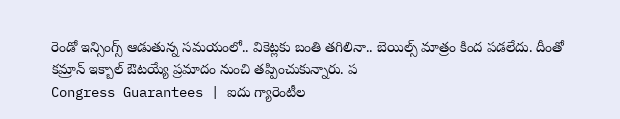రెండో ఇన్సింగ్స్ ఆడుతున్న సమయంలో.. వికెట్లకు బంతి తగిలినా.. బెయిల్స్ మాత్రం కింద పడలేదు. దీంతో కమ్రాన్ ఇక్బాల్ ఔటయ్యే ప్రమాదం నుంచి తప్పించుకున్నారు. ప
Congress Guarantees | ఐదు గ్యారెంటీల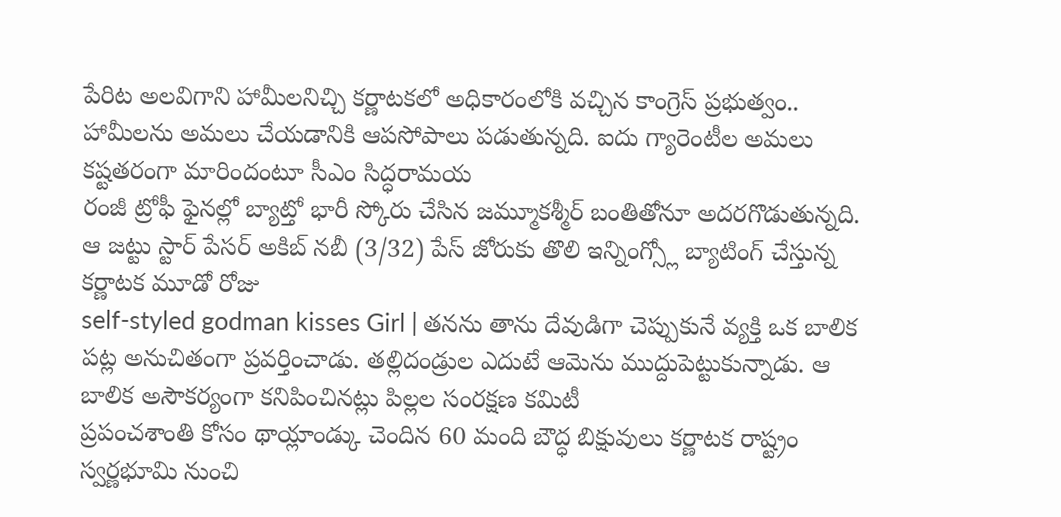పేరిట అలవిగాని హామీలనిచ్చి కర్ణాటకలో అధికారంలోకి వచ్చిన కాంగ్రెస్ ప్రభుత్వం.. హామీలను అమలు చేయడానికి ఆపసోపాలు పడుతున్నది. ఐదు గ్యారెంటీల అమలు కష్టతరంగా మారిందంటూ సీఎం సిద్ధరామయ
రంజీ ట్రోఫీ ఫైనల్లో బ్యాట్తో భారీ స్కోరు చేసిన జమ్మూకశ్మీర్ బంతితోనూ అదరగొడుతున్నది. ఆ జట్టు స్టార్ పేసర్ అకిబ్ నబీ (3/32) పేస్ జోరుకు తొలి ఇన్నింగ్స్లో బ్యాటింగ్ చేస్తున్న కర్ణాటక మూడో రోజు
self-styled godman kisses Girl | తనను తాను దేవుడిగా చెప్పుకునే వ్యక్తి ఒక బాలిక పట్ల అనుచితంగా ప్రవర్తించాడు. తల్లిదండ్రుల ఎదుటే ఆమెను ముద్దుపెట్టుకున్నాడు. ఆ బాలిక అసౌకర్యంగా కనిపించినట్లు పిల్లల సంరక్షణ కమిటీ
ప్రపంచశాంతి కోసం థాయ్లాండ్కు చెందిన 60 మంది బౌద్ధ బిక్షువులు కర్ణాటక రాష్ట్రం స్వర్ణభూమి నుంచి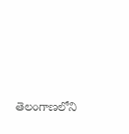తెలంగాణలోని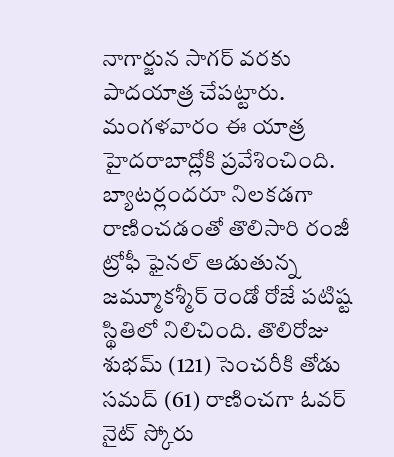నాగార్జున సాగర్ వరకు పాదయాత్ర చేపట్టారు. మంగళవారం ఈ యాత్ర హైదరాబాద్లోకి ప్రవేశించింది.
బ్యాటర్లందరూ నిలకడగా రాణించడంతో తొలిసారి రంజీ ట్రోఫీ ఫైనల్ ఆడుతున్న జమ్మూకశ్మీర్ రెండో రోజే పటిష్ట స్థితిలో నిలిచింది. తొలిరోజు శుభమ్ (121) సెంచరీకి తోడు సమద్ (61) రాణించగా ఓవర్ నైట్ స్కోరు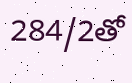284/2తో